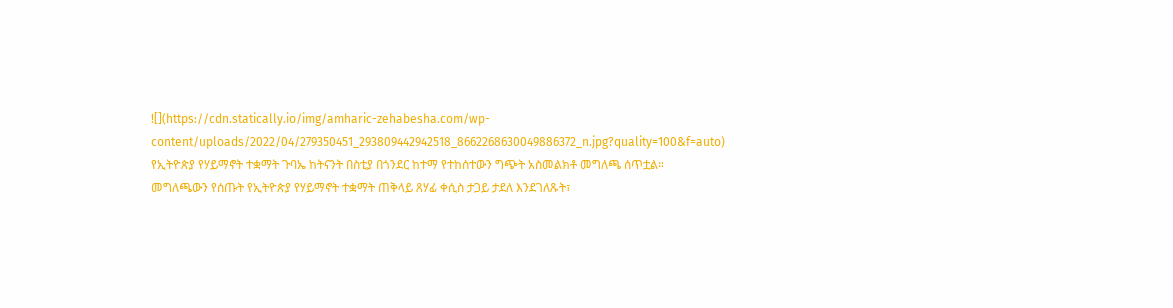![](https://cdn.statically.io/img/amharic-zehabesha.com/wp-content/uploads/2022/04/279350451_293809442942518_8662268630049886372_n.jpg?quality=100&f=auto)
የኢትዮጵያ የሃይማኖት ተቋማት ጉባኤ ከትናንት በስቲያ በጎንደር ከተማ የተከሰተውን ግጭት አስመልክቶ መግለጫ ሰጥቷል።
መግለጫውን የሰጡት የኢትዮጵያ የሃይማኖት ተቋማት ጠቅላይ ጸሃፊ ቀሲስ ታጋይ ታደለ እንደገለጹት፣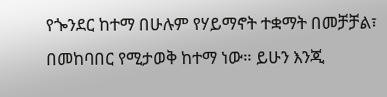የጐንደር ከተማ በሁሉም የሃይማኖት ተቋማት በመቻቻል፣ በመከባበር የሚታወቅ ከተማ ነው። ይሁን እንጂ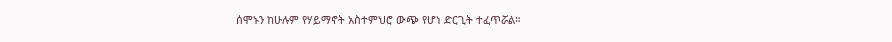ሰሞኑን ከሁሉም የሃይማኖት አስተምህሮ ውጭ የሆነ ድርጊት ተፈጥሯል።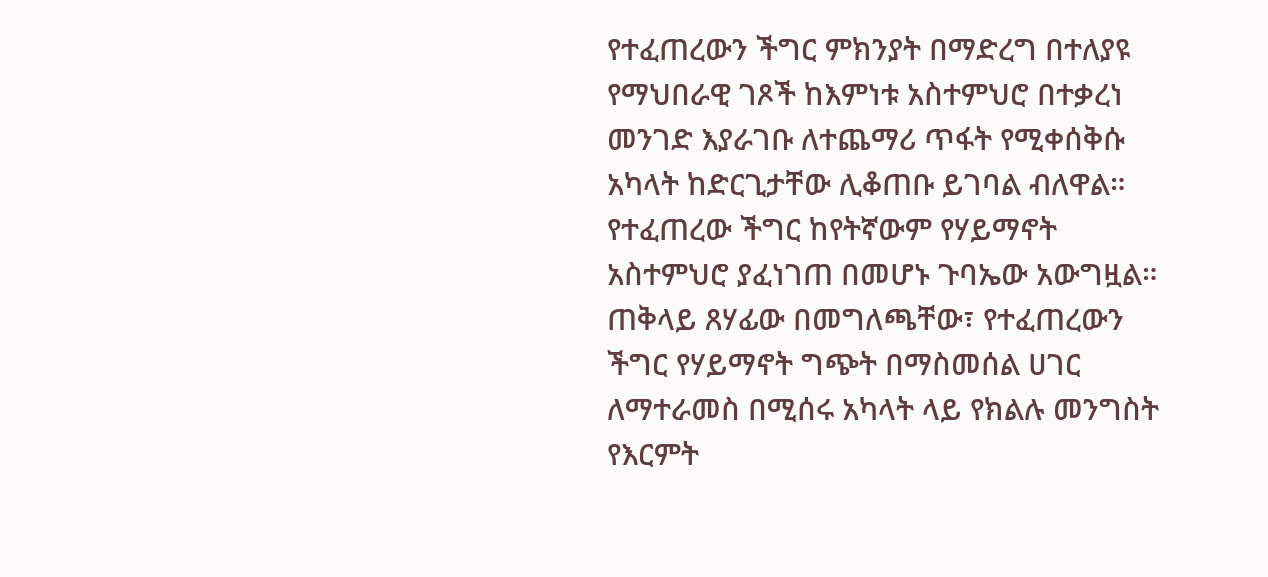የተፈጠረውን ችግር ምክንያት በማድረግ በተለያዩ የማህበራዊ ገጾች ከእምነቱ አስተምህሮ በተቃረነ መንገድ እያራገቡ ለተጨማሪ ጥፋት የሚቀሰቅሱ አካላት ከድርጊታቸው ሊቆጠቡ ይገባል ብለዋል።
የተፈጠረው ችግር ከየትኛውም የሃይማኖት አስተምህሮ ያፈነገጠ በመሆኑ ጉባኤው አውግዟል።
ጠቅላይ ጸሃፊው በመግለጫቸው፣ የተፈጠረውን ችግር የሃይማኖት ግጭት በማስመሰል ሀገር ለማተራመስ በሚሰሩ አካላት ላይ የክልሉ መንግስት የእርምት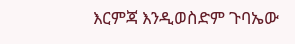እርምጃ እንዲወስድም ጉባኤው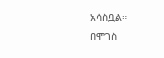አሳስቧል።
በሞገስ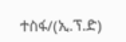ተስፋ/(ኢ.ፕ.ድ)